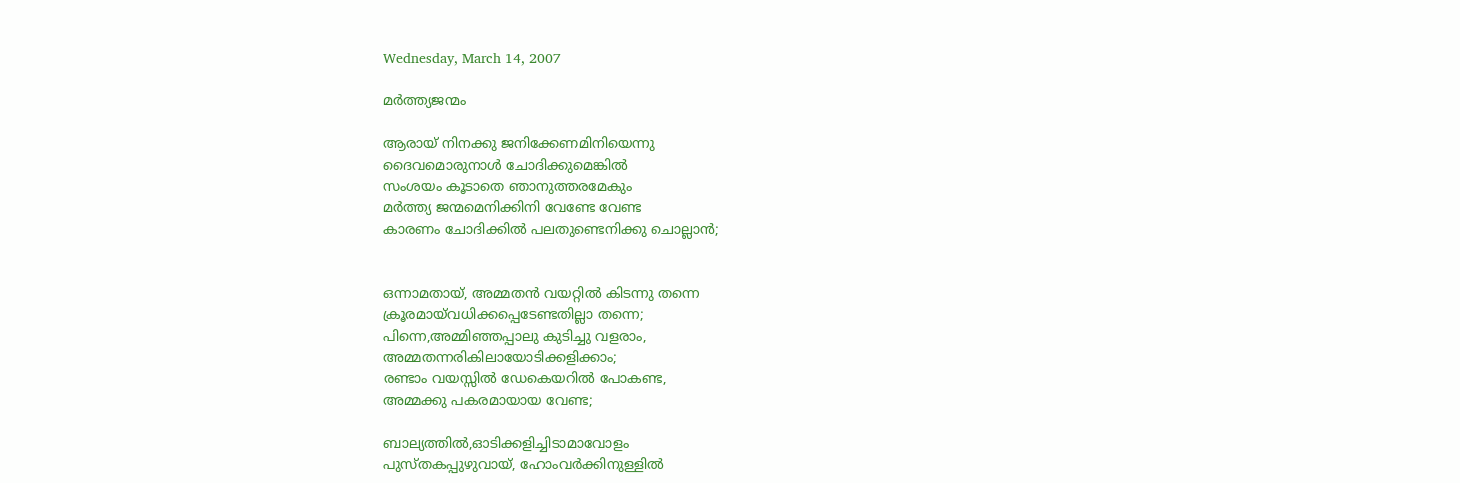Wednesday, March 14, 2007

മര്‍ത്ത്യജന്മം

ആരായ്‌ നിനക്കു ജനിക്കേണമിനിയെന്നു
ദൈവമൊരുനാള്‍ ചോദിക്കുമെങ്കില്‍
സംശയം കൂടാതെ ഞാനുത്തരമേകും
മര്‍ത്ത്യ ജന്മമെനിക്കിനി വേണ്ടേ വേണ്ട
കാരണം ചോദിക്കില്‍ പലതുണ്ടെനിക്കു ചൊല്ലാന്‍;


ഒന്നാമതായ്‌, അമ്മതന്‍ വയറ്റില്‍ കിടന്നു തന്നെ
ക്രൂരമായ്‌വധിക്കപ്പെടേണ്ടതില്ലാ തന്നെ;
പിന്നെ,അമ്മിഞ്ഞപ്പാലു കുടിച്ചു വളരാം,
അമ്മതന്നരികിലായോടിക്കളിക്കാം;
രണ്ടാം വയസ്സില്‍ ഡേകെയറില്‍ പോകണ്ട,
അമ്മക്കു പകരമായായ വേണ്ട;

ബാല്യത്തില്‍,ഓടിക്കളിച്ചിടാമാവോളം
പുസ്തകപ്പുഴുവായ്‌, ഹോംവര്‍ക്കിനുള്ളില്‍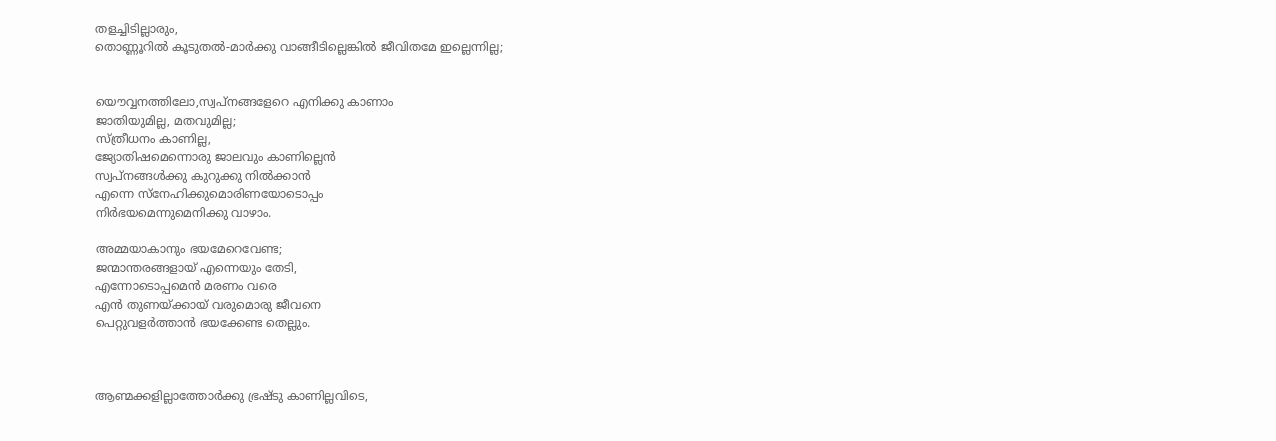തളച്ചിടില്ലാരും,
തൊണ്ണൂറില്‍ കൂടുതല്‍-മാര്‍ക്കു വാങ്ങീടില്ലെങ്കില്‍ ജീവിതമേ ഇല്ലെന്നില്ല;


യൌവ്വനത്തിലോ,സ്വപ്നങ്ങളേറെ എനിക്കു കാണാം
ജാതിയുമില്ല, മതവുമില്ല;
സ്ത്രീധനം കാണില്ല,
ജ്യോതിഷമെന്നൊരു ജാലവും കാണില്ലെന്‍
സ്വപ്നങ്ങള്‍ക്കു കുറുക്കു നില്‍ക്കാന്‍
എന്നെ സ്നേഹിക്കുമൊരിണയോടൊപ്പം
നിര്‍ഭയമെന്നുമെനിക്കു വാഴാം.

അമ്മയാകാനും ഭയമേറെവേണ്ട;
ജന്മാന്തരങ്ങളായ്‌ എന്നെയും തേടി,
എന്നോടൊപ്പമെന്‍ മരണം വരെ
എന്‍ തുണയ്ക്കായ്‌ വരുമൊരു ജീവനെ
പെറ്റുവളര്‍ത്താന്‍ ഭയക്കേണ്ട തെല്ലും.



ആണ്മക്കളില്ലാത്തോര്‍ക്കു ഭ്രഷ്ടു കാണില്ലവിടെ,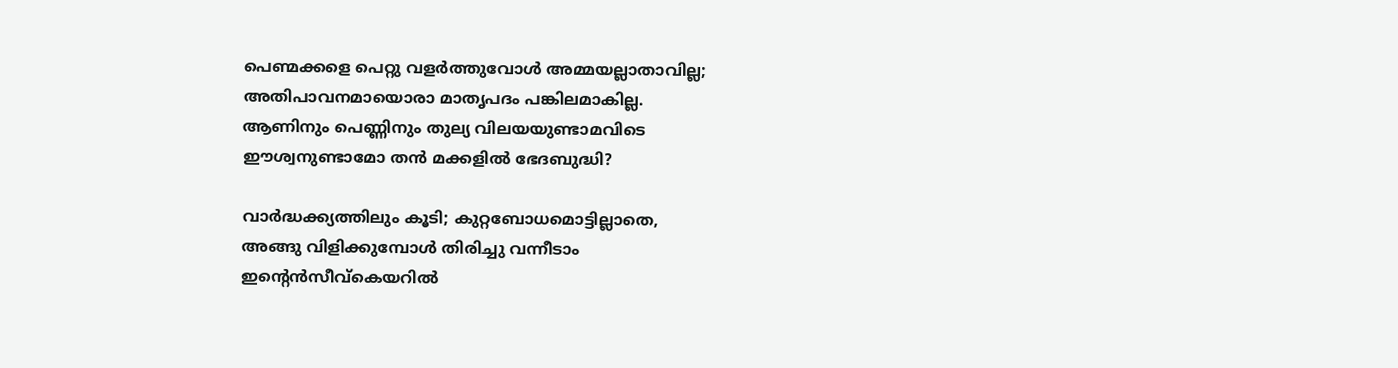പെണ്മക്കളെ പെറ്റു വളര്‍ത്തുവോള്‍ അമ്മയല്ലാതാവില്ല;
അതിപാവനമായൊരാ മാതൃപദം പങ്കിലമാകില്ല.
ആണിനും പെണ്ണിനും തുല്യ വിലയയുണ്ടാമവിടെ
ഈശ്വനുണ്ടാമോ തന്‍ മക്കളില്‍ ഭേദബുദ്ധി?

വാര്‍ദ്ധക്ക്യത്തിലും കൂടി; കുറ്റബോധമൊട്ടില്ലാതെ,
അങ്ങു വിളിക്കുമ്പോള്‍ തിരിച്ചു വന്നീടാം
ഇന്റെന്‍സീവ്കെയറില്‍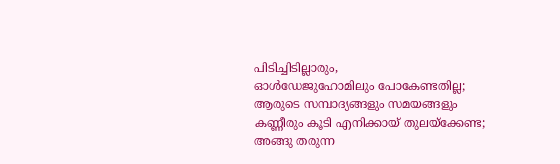പിടിച്ചിടില്ലാരും,
ഓള്‍ഡേജുഹോമിലും പോകേണ്ടതില്ല;
ആരുടെ സമ്പാദ്യങ്ങളും സമയങ്ങളും
കണ്ണീരും കൂടി എനിക്കായ്‌ തുലയ്ക്കേണ്ട;
അങ്ങു തരുന്ന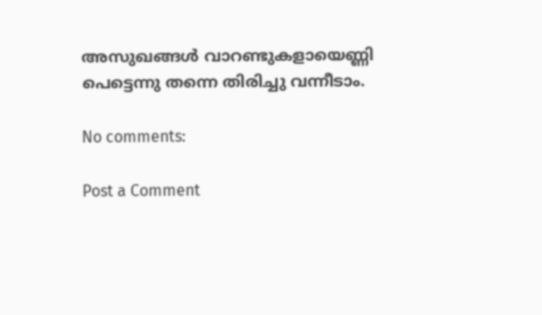അസുഖങ്ങള്‍ വാറണ്ടുകളായെണ്ണി
പെട്ടെന്നു തന്നെ തിരിച്ചു വന്നീടാം.

No comments:

Post a Comment